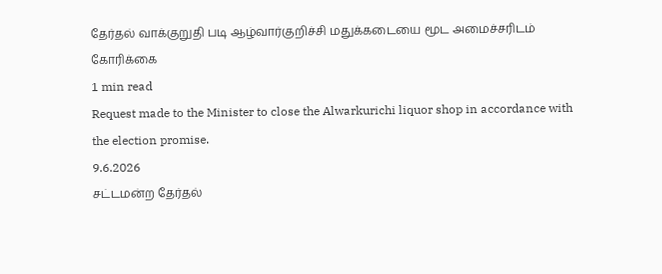தேர்தல் வாக்குறுதி படி ஆழ்வார்குறிச்சி மதுக்கடையை மூட அமைச்சரிடம் கோரிக்கை
1 min read
Request made to the Minister to close the Alwarkurichi liquor shop in accordance with the election promise.
9.6.2026
சட்டமன்ற தேர்தல்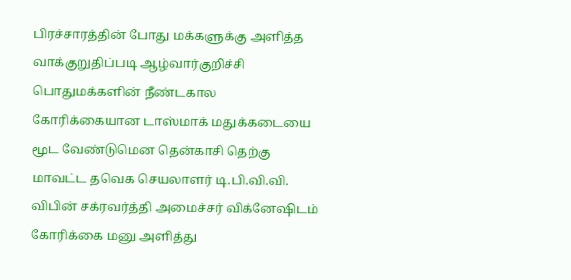பிரச்சாரத்தின் போது மக்களுக்கு அளித்த வாக்குறுதிப்படி ஆழ்வார்குறிச்சி பொதுமக்களின் நீண்டகால கோரிக்கையான டாஸ்மாக் மதுக்கடையை மூட வேண்டுமென தென்காசி தெற்கு மாவட்ட தவெக செயலாளர் டி.பி.வி.வி. விபின் சக்ரவர்த்தி அமைச்சர் விக்னேஷிடம் கோரிக்கை மனு அளித்து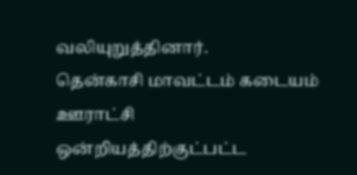வலியுறுத்தினார்.
தென்காசி மாவட்டம் கடையம் ஊராட்சி ஒன்றியத்திற்குட்பட்ட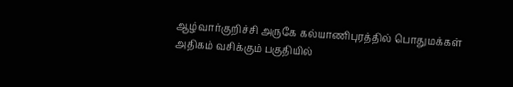ஆழ்வார்குறிச்சி அருகே கல்யாணிபுரத்தில் பொதுமக்கள் அதிகம் வசிக்கும் பகுதியில்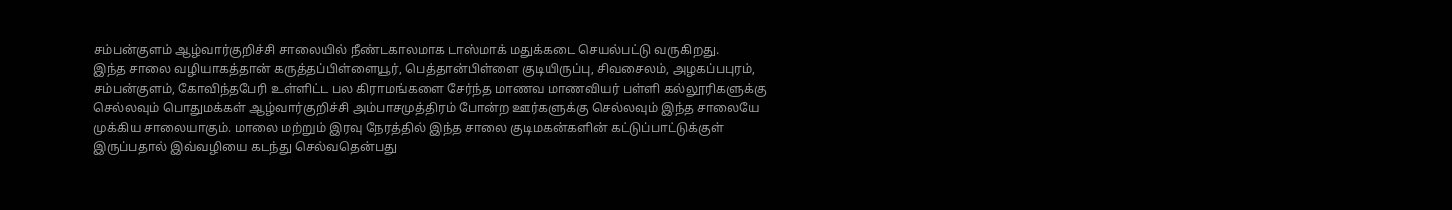சம்பன்குளம் ஆழ்வார்குறிச்சி சாலையில் நீண்டகாலமாக டாஸ்மாக் மதுக்கடை செயல்பட்டு வருகிறது.
இந்த சாலை வழியாகத்தான் கருத்தப்பிள்ளையூர், பெத்தான்பிள்ளை குடியிருப்பு, சிவசைலம், அழகப்பபுரம், சம்பன்குளம், கோவிந்தபேரி உள்ளிட்ட பல கிராமங்களை சேர்ந்த மாணவ மாணவியர் பள்ளி கல்லூரிகளுக்கு செல்லவும் பொதுமக்கள் ஆழ்வார்குறிச்சி அம்பாசமுத்திரம் போன்ற ஊர்களுக்கு செல்லவும் இந்த சாலையே முக்கிய சாலையாகும். மாலை மற்றும் இரவு நேரத்தில் இந்த சாலை குடிமகன்களின் கட்டுப்பாட்டுக்குள் இருப்பதால் இவ்வழியை கடந்து செல்வதென்பது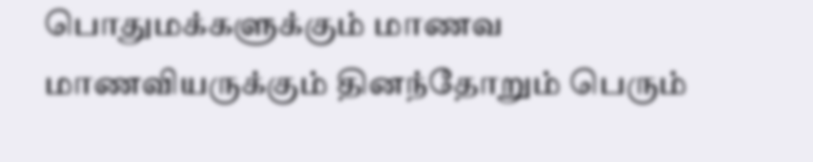பொதுமக்களுக்கும் மாணவ மாணவியருக்கும் தினந்தோறும் பெரும்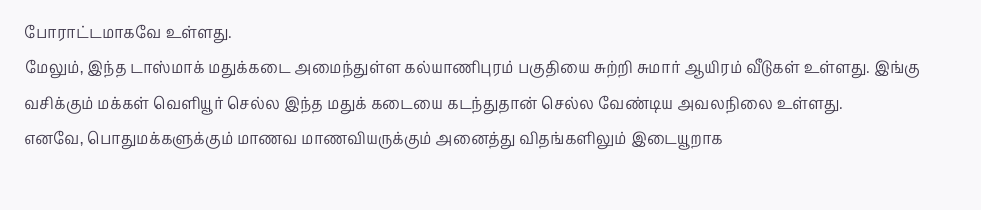போராட்டமாகவே உள்ளது.
மேலும், இந்த டாஸ்மாக் மதுக்கடை அமைந்துள்ள கல்யாணிபுரம் பகுதியை சுற்றி சுமார் ஆயிரம் வீடுகள் உள்ளது. இங்கு வசிக்கும் மக்கள் வெளியூர் செல்ல இந்த மதுக் கடையை கடந்துதான் செல்ல வேண்டிய அவலநிலை உள்ளது.
எனவே, பொதுமக்களுக்கும் மாணவ மாணவியருக்கும் அனைத்து விதங்களிலும் இடையூறாக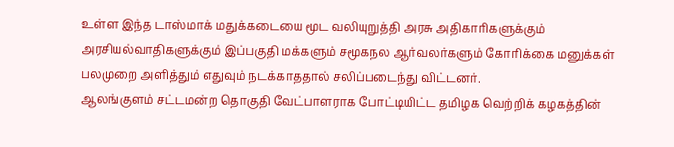உள்ள இந்த டாஸ்மாக் மதுக்கடையை மூட வலியுறுத்தி அரசு அதிகாரிகளுக்கும் அரசியல்வாதிகளுக்கும் இப்பகுதி மக்களும் சமூகநல ஆர்வலர்களும் கோரிக்கை மனுக்கள் பலமுறை அளித்தும் எதுவும் நடக்காததால் சலிப்படைந்து விட்டனர்.
ஆலங்குளம் சட்டமன்ற தொகுதி வேட்பாளராக போட்டியிட்ட தமிழக வெற்றிக் கழகத்தின்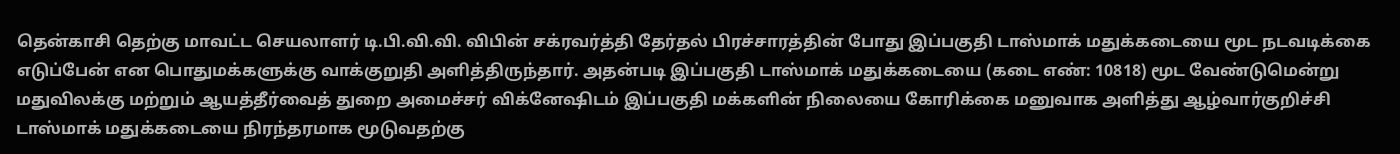தென்காசி தெற்கு மாவட்ட செயலாளர் டி.பி.வி.வி. விபின் சக்ரவர்த்தி தேர்தல் பிரச்சாரத்தின் போது இப்பகுதி டாஸ்மாக் மதுக்கடையை மூட நடவடிக்கை எடுப்பேன் என பொதுமக்களுக்கு வாக்குறுதி அளித்திருந்தார். அதன்படி இப்பகுதி டாஸ்மாக் மதுக்கடையை (கடை எண்: 10818) மூட வேண்டுமென்று மதுவிலக்கு மற்றும் ஆயத்தீர்வைத் துறை அமைச்சர் விக்னேஷிடம் இப்பகுதி மக்களின் நிலையை கோரிக்கை மனுவாக அளித்து ஆழ்வார்குறிச்சி டாஸ்மாக் மதுக்கடையை நிரந்தரமாக மூடுவதற்கு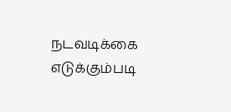நடவடிக்கை எடுக்கும்படி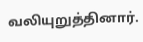வலியுறுத்தினார்.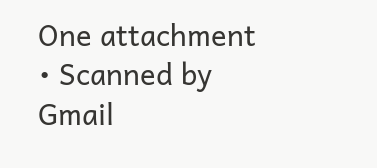One attachment
• Scanned by Gmail